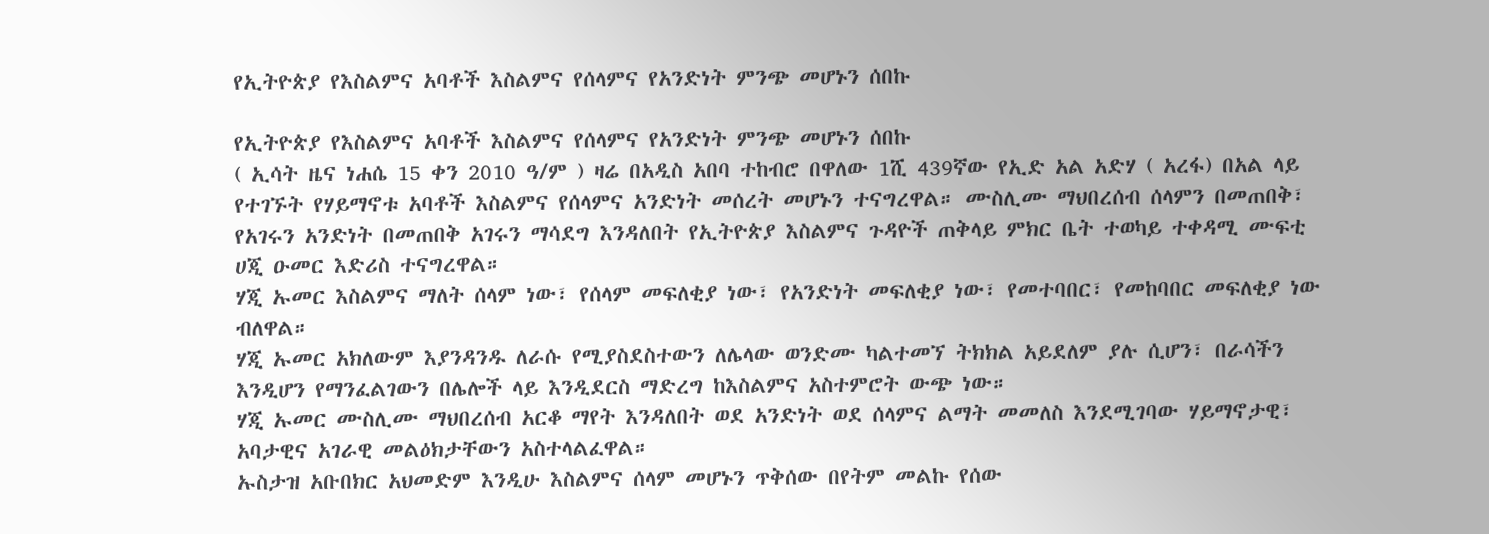የኢትዮጵያ የእስልምና አባቶች እስልምና የሰላምና የአንድነት ምንጭ መሆኑን ሰበኩ

የኢትዮጵያ የእስልምና አባቶች እስልምና የሰላምና የአንድነት ምንጭ መሆኑን ሰበኩ
( ኢሳት ዜና ነሐሴ 15 ቀን 2010 ዓ/ም ) ዛሬ በአዲስ አበባ ተከብሮ በዋለው 1ሺ 439ኛው የኢድ አል አድሃ ( አረፋ) በአል ላይ የተገኙት የሃይማኖቱ አባቶች እስልምና የሰላምና አንድነት መሰረት መሆኑን ተናግረዋል። ሙስሊሙ ማህበረሰብ ሰላምን በመጠበቅ፣ የአገሩን አንድነት በመጠበቅ አገሩን ማሳደግ እንዳለበት የኢትዮጵያ እስልምና ጉዳዮች ጠቅላይ ምክር ቤት ተወካይ ተቀዳሚ ሙፍቲ ሀጂ ዑመር እድሪስ ተናግረዋል።
ሃጂ ኡመር እስልምና ማለት ሰላም ነው፣ የሰላም መፍለቂያ ነው፣ የአንድነት መፍለቂያ ነው፣ የመተባበር፣ የመከባበር መፍለቂያ ነው ብለዋል።
ሃጂ ኡመር አክለውም እያንዳንዱ ለራሱ የሚያስደስተውን ለሌላው ወንድሙ ካልተመኘ ትክክል አይደለም ያሉ ሲሆን፣ በራሳችን እንዲሆን የማንፈልገውን በሌሎች ላይ እንዲደርስ ማድረግ ከእስልምና አስተምሮት ውጭ ነው።
ሃጂ ኡመር ሙስሊሙ ማህበረሰብ አርቆ ማየት እንዳለበት ወደ አንድነት ወደ ሰላምና ልማት መመለስ እንደሚገባው ሃይማኖታዊ፣ አባታዊና አገራዊ መልዕክታቸውን አስተላልፈዋል።
ኡስታዝ አቡበክር አህመድም እንዲሁ እስልምና ሰላም መሆኑን ጥቅሰው በየትም መልኩ የሰው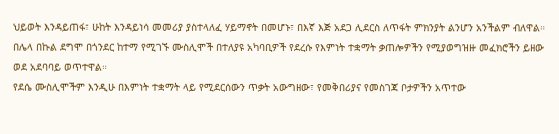ህይወት እንዳይጠፋ፣ ሁከት እንዳይነሳ መመሪያ ያስተላለፈ ሃይማኖት በመሆኑ፣ በእኛ እጅ አደጋ ሊደርስ ለጥፋት ምክንያት ልንሆን አንችልም ብለዋል።
በሌላ በኩል ደግሞ በጎንደር ከተማ የሚገኙ ሙስሊሞች በተለያዩ አካባቢዎች የደረሱ የእምነት ተቋማት ቃጠሎዎችን የሚያወግዝዙ መፈክሮችን ይዘው ወደ አደባባይ ወጥተዋል።
የደሴ ሙስሊሞችም እንዲሁ በእምነት ተቋማት ላይ የሚደርሰውን ጥቃት አውግዘው፣ የመቅበሪያና የመስገጃ ቦታዎችን አጥተው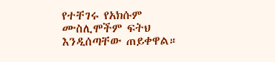የተቸገሩ የአክሱም ሙስሊሞችም ፍትህ እንዲሰጣቸው ጠይቀዋል።